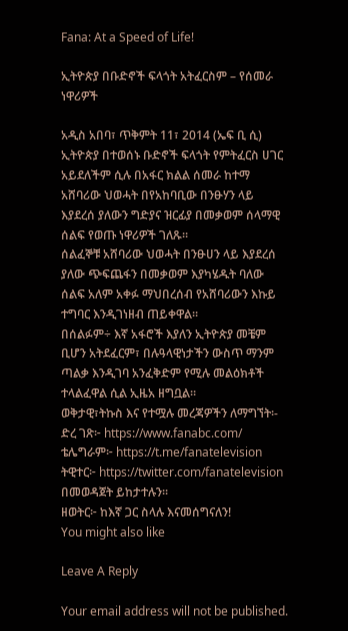Fana: At a Speed of Life!

ኢትዮጵያ በቡድኖች ፍላጎት አትፈርስም – የሰመራ ነዋሪዎች

አዲስ አበባ፣ ጥቅምት 11፣ 2014 (ኤፍ ቢ ሲ) ኢትዮጵያ በተወሰኑ ቡድኖች ፍላጎት የምትፈርስ ሀገር አይደለችም ሲሉ በአፋር ክልል ሰመራ ከተማ አሸባሪው ህወሓት በየአከባቢው በንፁሃን ላይ እያደረሰ ያለውን ግድያና ዝርፊያ በመቃወም ሰላማዊ ሰልፍ የወጡ ነዋሪዎች ገለጹ።
ሰልፈኞቹ አሸባሪው ህወሓት በንፁሀን ላይ እያደረሰ ያለው ጭፍጨፋን በመቃወም እያካሄዱት ባለው ሰልፍ አለም አቀፉ ማህበረሰብ የአሸባሪውን እኩይ ተግባር እንዲገነዘብ ጠይቀዋል።
በሰልፉም÷ እኛ አፋሮች እያለን ኢትዮጵያ መቼም ቢሆን አትደፈርም፣ በሉዓላዊነታችን ውስጥ ማንም ጣልቃ እንዲገባ አንፈቅድም የሚሉ መልዕክቶች ተላልፈዋል ሲል ኢዜአ ዘግቧል።
ወቅታዊ፣ትኩስ እና የተሟሉ መረጃዎችን ለማግኘት፡-
ድረ ገጽ፦ https://www.fanabc.com/
ቴሌግራም፦ https://t.me/fanatelevision
ትዊተር፦ https://twitter.com/fanatelevision በመወዳጀት ይከታተሉን፡፡
ዘወትር፦ ከእኛ ጋር ስላሉ እናመሰግናለን!
You might also like

Leave A Reply

Your email address will not be published.